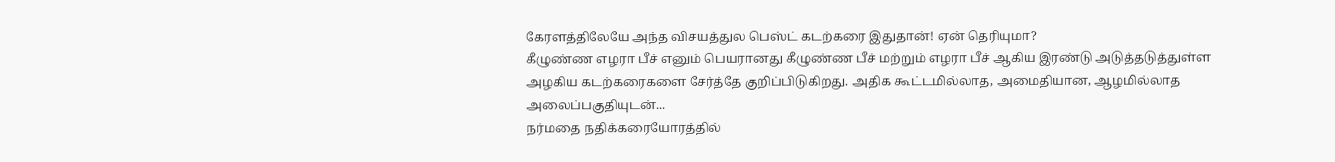கேரளத்திலேயே அந்த விசயத்துல பெஸ்ட் கடற்கரை இதுதான்! ஏன் தெரியுமா?
கீழுண்ண எழரா பீச் எனும் பெயரானது கீழுண்ண பீச் மற்றும் எழரா பீச் ஆகிய இரண்டு அடுத்தடுத்துள்ள அழகிய கடற்கரைகளை சேர்த்தே குறிப்பிடுகிறது. அதிக கூட்டமில்லாத, அமைதியான, ஆழமில்லாத அலைப்பகுதியுடன்...
நர்மதை நதிக்கரையோரத்தில்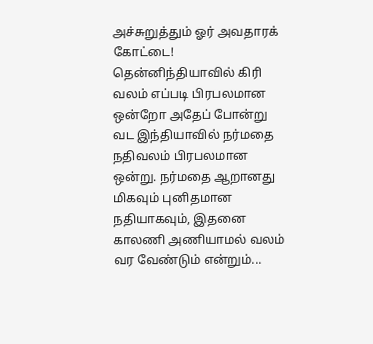அச்சுறுத்தும் ஓர் அவதாரக் கோட்டை!
தென்னிந்தியாவில் கிரி வலம் எப்படி பிரபலமான ஒன்றோ அதேப் போன்று வட இந்தியாவில் நர்மதை நதிவலம் பிரபலமான ஒன்று. நர்மதை ஆறானது மிகவும் புனிதமான நதியாகவும், இதனை காலணி அணியாமல் வலம் வர வேண்டும் என்றும்...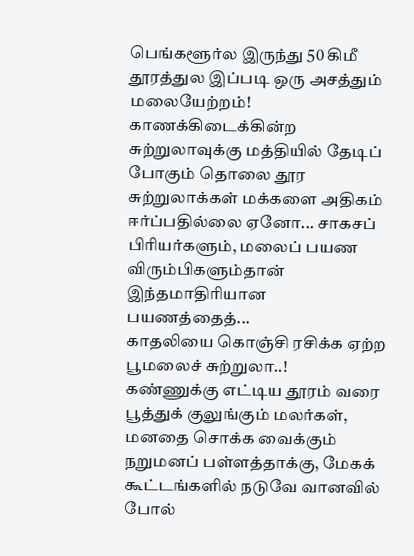பெங்களூர்ல இருந்து 50 கிமீ தூரத்துல இப்படி ஒரு அசத்தும் மலையேற்றம்!
காணக்கிடைக்கின்ற சுற்றுலாவுக்கு மத்தியில் தேடிப் போகும் தொலை தூர சுற்றுலாக்கள் மக்களை அதிகம் ஈர்ப்பதில்லை ஏனோ... சாகசப் பிரியர்களும், மலைப் பயண விரும்பிகளும்தான் இந்தமாதிரியான பயணத்தைத்...
காதலியை கொஞ்சி ரசிக்க ஏற்ற பூமலைச் சுற்றுலா..!
கண்ணுக்கு எட்டிய தூரம் வரை பூத்துக் குலுங்கும் மலர்கள், மனதை சொக்க வைக்கும் நறுமனப் பள்ளத்தாக்கு, மேகக் கூட்டங்களில் நடுவே வானவில் போல்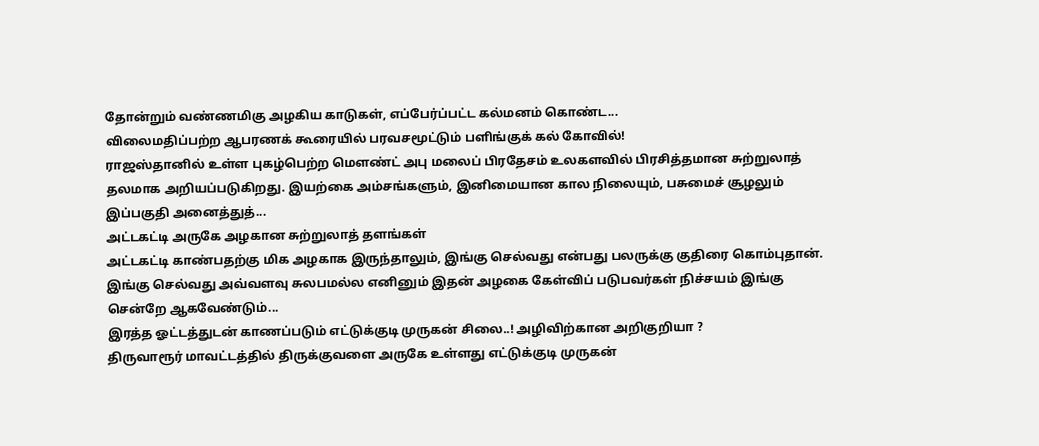தோன்றும் வண்ணமிகு அழகிய காடுகள், எப்பேர்ப்பட்ட கல்மனம் கொண்ட...
விலைமதிப்பற்ற ஆபரணக் கூரையில் பரவசமூட்டும் பளிங்குக் கல் கோவில்!
ராஜஸ்தானில் உள்ள புகழ்பெற்ற மௌண்ட் அபு மலைப் பிரதேசம் உலகளவில் பிரசித்தமான சுற்றுலாத் தலமாக அறியப்படுகிறது. இயற்கை அம்சங்களும், இனிமையான கால நிலையும், பசுமைச் சூழலும் இப்பகுதி அனைத்துத்...
அட்டகட்டி அருகே அழகான சுற்றுலாத் தளங்கள்
அட்டகட்டி காண்பதற்கு மிக அழகாக இருந்தாலும், இங்கு செல்வது என்பது பலருக்கு குதிரை கொம்புதான். இங்கு செல்வது அவ்வளவு சுலபமல்ல எனினும் இதன் அழகை கேள்விப் படுபவர்கள் நிச்சயம் இங்கு சென்றே ஆகவேண்டும்...
இரத்த ஓட்டத்துடன் காணப்படும் எட்டுக்குடி முருகன் சிலை..! அழிவிற்கான அறிகுறியா ?
திருவாரூர் மாவட்டத்தில் திருக்குவளை அருகே உள்ளது எட்டுக்குடி முருகன்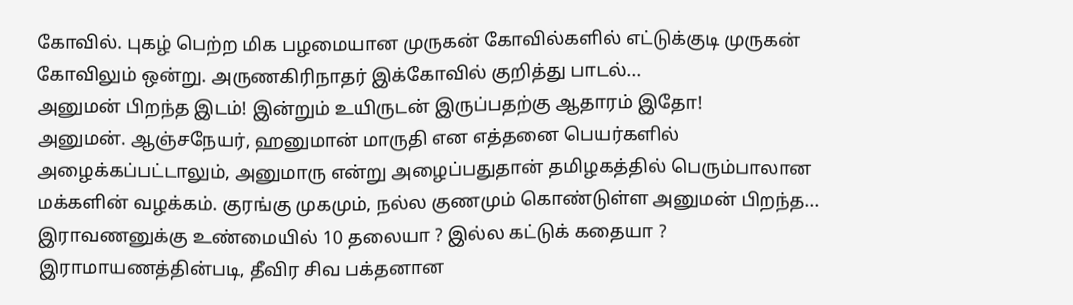கோவில். புகழ் பெற்ற மிக பழமையான முருகன் கோவில்களில் எட்டுக்குடி முருகன் கோவிலும் ஒன்று. அருணகிரிநாதர் இக்கோவில் குறித்து பாடல்...
அனுமன் பிறந்த இடம்! இன்றும் உயிருடன் இருப்பதற்கு ஆதாரம் இதோ!
அனுமன். ஆஞ்சநேயர், ஹனுமான் மாருதி என எத்தனை பெயர்களில் அழைக்கப்பட்டாலும், அனுமாரு என்று அழைப்பதுதான் தமிழகத்தில் பெரும்பாலான மக்களின் வழக்கம். குரங்கு முகமும், நல்ல குணமும் கொண்டுள்ள அனுமன் பிறந்த...
இராவணனுக்கு உண்மையில் 10 தலையா ? இல்ல கட்டுக் கதையா ?
இராமாயணத்தின்படி, தீவிர சிவ பக்தனான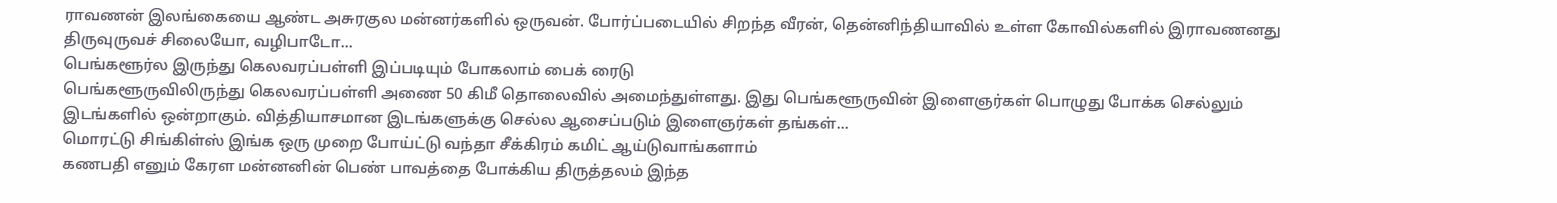ராவணன் இலங்கையை ஆண்ட அசுரகுல மன்னர்களில் ஒருவன். போர்ப்படையில் சிறந்த வீரன், தென்னிந்தியாவில் உள்ள கோவில்களில் இராவணனது திருவுருவச் சிலையோ, வழிபாடோ...
பெங்களூர்ல இருந்து கெலவரப்பள்ளி இப்படியும் போகலாம் பைக் ரைடு
பெங்களூருவிலிருந்து கெலவரப்பள்ளி அணை 50 கிமீ தொலைவில் அமைந்துள்ளது. இது பெங்களூருவின் இளைஞர்கள் பொழுது போக்க செல்லும் இடங்களில் ஒன்றாகும். வித்தியாசமான இடங்களுக்கு செல்ல ஆசைப்படும் இளைஞர்கள் தங்கள்...
மொரட்டு சிங்கிள்ஸ் இங்க ஒரு முறை போய்ட்டு வந்தா சீக்கிரம் கமிட் ஆய்டுவாங்களாம்
கணபதி எனும் கேரள மன்னனின் பெண் பாவத்தை போக்கிய திருத்தலம் இந்த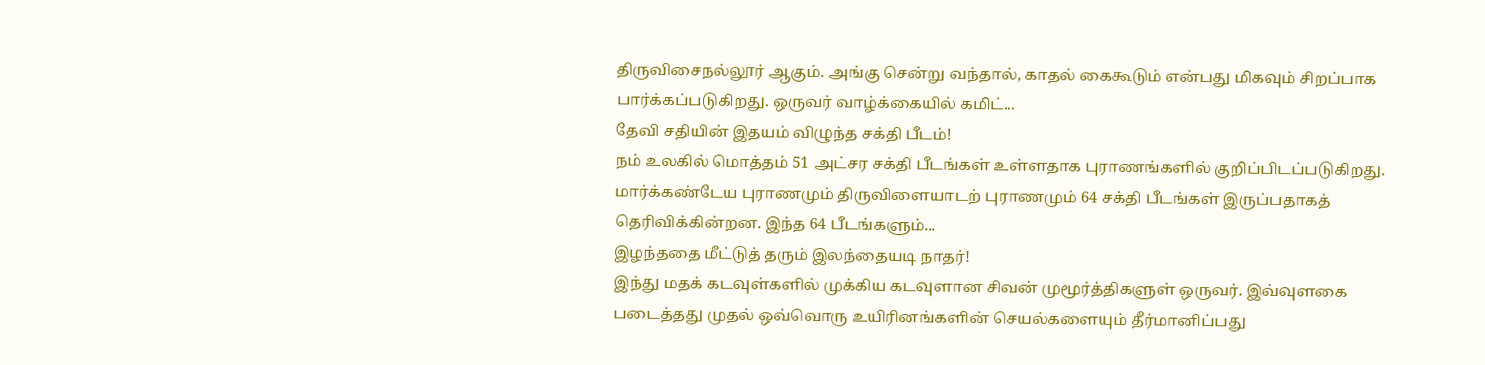திருவிசைநல்லூர் ஆகும். அங்கு சென்று வந்தால், காதல் கைகூடும் என்பது மிகவும் சிறப்பாக பார்க்கப்படுகிறது. ஒருவர் வாழ்க்கையில் கமிட்...
தேவி சதியின் இதயம் விழுந்த சக்தி பீடம்!
நம் உலகில் மொத்தம் 51 அட்சர சக்தி பீடங்கள் உள்ளதாக புராணங்களில் குறிப்பிடப்படுகிறது. மார்க்கண்டேய புராணமும் திருவிளையாடற் புராணமும் 64 சக்தி பீடங்கள் இருப்பதாகத் தெரிவிக்கின்றன. இந்த 64 பீடங்களும்...
இழந்ததை மீட்டுத் தரும் இலந்தையடி நாதர்!
இந்து மதக் கடவுள்களில் முக்கிய கடவுளான சிவன் முமூர்த்திகளுள் ஒருவர். இவ்வுளகை படைத்தது முதல் ஒவ்வொரு உயிரினங்களின் செயல்களையும் தீர்மானிப்பது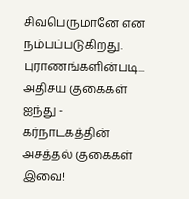சிவபெருமானே என நம்பப்படுகிறது. புராணங்களின்படி...
அதிசய குகைகள் ஐந்து - கர்நாடகத்தின் அசத்தல் குகைகள் இவை!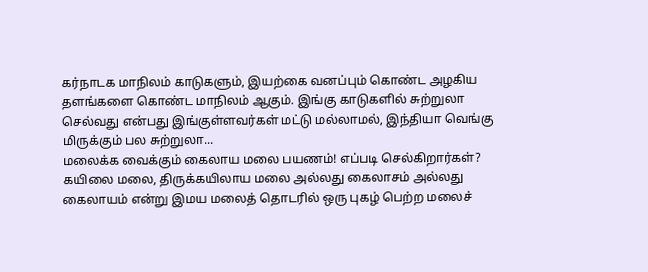கர்நாடக மாநிலம் காடுகளும், இயற்கை வனப்பும் கொண்ட அழகிய தளங்களை கொண்ட மாநிலம் ஆகும். இங்கு காடுகளில் சுற்றுலா செல்வது என்பது இங்குள்ளவர்கள் மட்டு மல்லாமல், இந்தியா வெங்கு மிருக்கும் பல சுற்றுலா...
மலைக்க வைக்கும் கைலாய மலை பயணம்! எப்படி செல்கிறார்கள்?
கயிலை மலை, திருக்கயிலாய மலை அல்லது கைலாசம் அல்லது கைலாயம் என்று இமய மலைத் தொடரில் ஒரு புகழ் பெற்ற மலைச்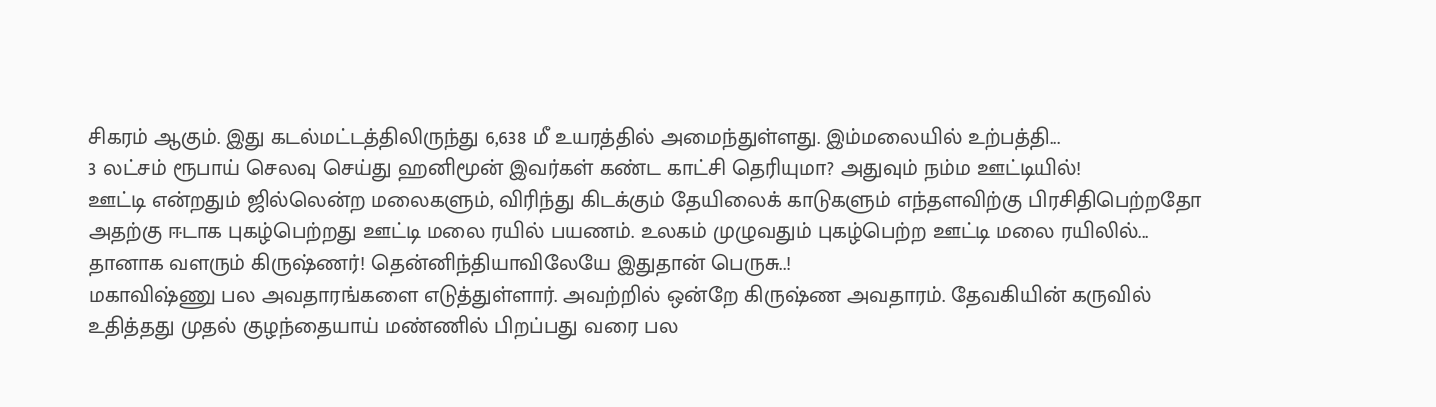சிகரம் ஆகும். இது கடல்மட்டத்திலிருந்து 6,638 மீ உயரத்தில் அமைந்துள்ளது. இம்மலையில் உற்பத்தி...
3 லட்சம் ரூபாய் செலவு செய்து ஹனிமூன் இவர்கள் கண்ட காட்சி தெரியுமா? அதுவும் நம்ம ஊட்டியில்!
ஊட்டி என்றதும் ஜில்லென்ற மலைகளும், விரிந்து கிடக்கும் தேயிலைக் காடுகளும் எந்தளவிற்கு பிரசிதிபெற்றதோ அதற்கு ஈடாக புகழ்பெற்றது ஊட்டி மலை ரயில் பயணம். உலகம் முழுவதும் புகழ்பெற்ற ஊட்டி மலை ரயிலில்...
தானாக வளரும் கிருஷ்ணர்! தென்னிந்தியாவிலேயே இதுதான் பெருசு..!
மகாவிஷ்ணு பல அவதாரங்களை எடுத்துள்ளார். அவற்றில் ஒன்றே கிருஷ்ண அவதாரம். தேவகியின் கருவில் உதித்தது முதல் குழந்தையாய் மண்ணில் பிறப்பது வரை பல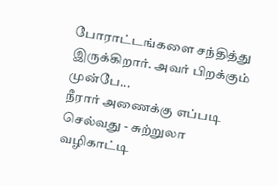போராட்டங்களை சந்தித்து இருக்கிறார். அவர் பிறக்கும் முன்பே...
நீரார் அணைக்கு எப்படி செல்வது - சுற்றுலா வழிகாட்டி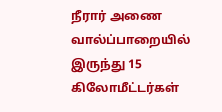நீரார் அணை வால்ப்பாறையில் இருந்து 15 கிலோமீட்டர்கள்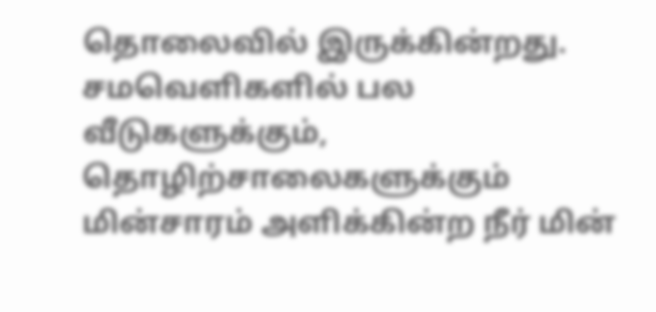தொலைவில் இருக்கின்றது. சமவெளிகளில் பல வீடுகளுக்கும், தொழிற்சாலைகளுக்கும் மின்சாரம் அளிக்கின்ற நீர் மின்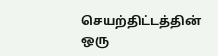செயற்திட்டத்தின் ஒரு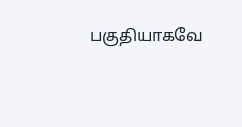பகுதியாகவே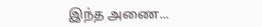இந்த அணை...